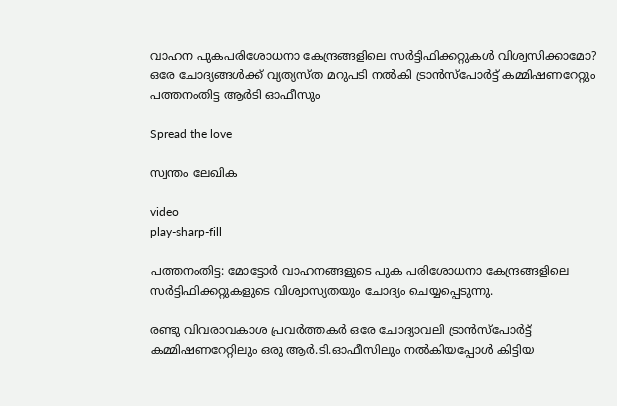വാഹന പുകപരിശോധനാ കേന്ദ്രങ്ങളിലെ സര്‍ട്ടിഫിക്കറ്റുകള്‍ വിശ്വസിക്കാമോ? ഒരേ ചോദ്യങ്ങള്‍ക്ക് വ്യത്യസ്ത മറുപടി നല്‍കി ട്രാന്‍സ്പോര്‍ട്ട് കമ്മിഷണറേറ്റും പത്തനംതിട്ട ആര്‍ടി ഓഫീസും

Spread the love

സ്വന്തം ലേഖിക

video
play-sharp-fill

പത്തനംതിട്ട: മോട്ടോര്‍ വാഹനങ്ങളുടെ പുക പരിശോധനാ കേന്ദ്രങ്ങളിലെ സർട്ടിഫിക്കറ്റുകളുടെ വിശ്വാസ്യതയും ചോദ്യം ചെയ്യപ്പെടുന്നു.

രണ്ടു വിവരാവകാശ പ്രവര്‍ത്തകര്‍ ഒരേ ചോദ്യാവലി ട്രാന്‍സ്പോര്‍ട്ട് കമ്മിഷണറേറ്റിലും ഒരു ആര്‍.ടി.ഓഫീസിലും നല്‍കിയപ്പോള്‍ കിട്ടിയ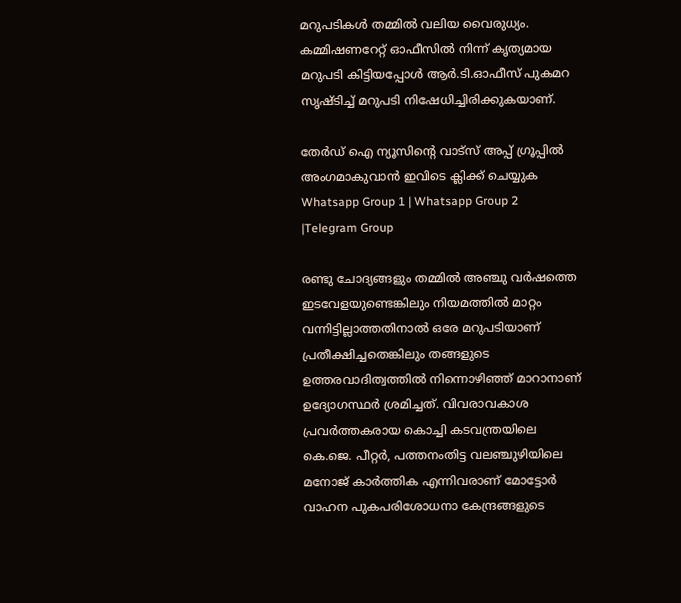മറുപടികള്‍ തമ്മില്‍ വലിയ വൈരുധ്യം.
കമ്മിഷണറേറ്റ് ഓഫീസില്‍ നിന്ന് കൃത്യമായ മറുപടി കിട്ടിയപ്പോള്‍ ആര്‍.ടി.ഓഫീസ് പുകമറ സൃഷ്ടിച്ച്‌ മറുപടി നിഷേധിച്ചിരിക്കുകയാണ്.

തേർഡ് ഐ ന്യൂസിന്റെ വാട്സ് അപ്പ് ഗ്രൂപ്പിൽ അംഗമാകുവാൻ ഇവിടെ ക്ലിക്ക് ചെയ്യുക
Whatsapp Group 1 | Whatsapp Group 2 |Telegram Group

രണ്ടു ചോദ്യങ്ങളും തമ്മില്‍ അഞ്ചു വര്‍ഷത്തെ ഇടവേളയുണ്ടെങ്കിലും നിയമത്തില്‍ മാറ്റം വന്നിട്ടില്ലാത്തതിനാല്‍ ഒരേ മറുപടിയാണ് പ്രതീക്ഷിച്ചതെങ്കിലും തങ്ങളുടെ ഉത്തരവാദിത്വത്തില്‍ നിന്നൊഴിഞ്ഞ് മാറാനാണ് ഉദ്യോഗസ്ഥര്‍ ശ്രമിച്ചത്. വിവരാവകാശ പ്രവര്‍ത്തകരായ കൊച്ചി കടവന്ത്രയിലെ കെ.ജെ. പീറ്റര്‍, പത്തനംതിട്ട വലഞ്ചുഴിയിലെ മനോജ് കാര്‍ത്തിക എന്നിവരാണ് മോട്ടോര്‍ വാഹന പുകപരിശോധനാ കേന്ദ്രങ്ങളുടെ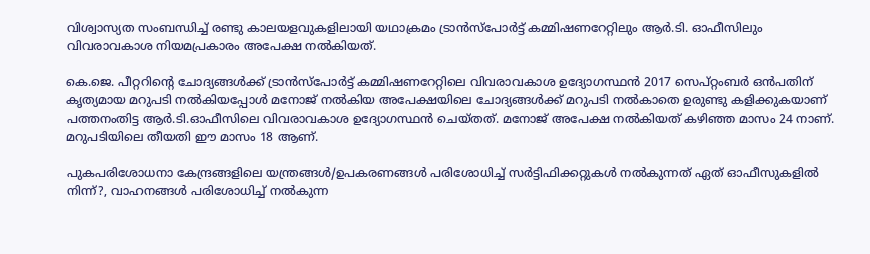വിശ്വാസ്യത സംബന്ധിച്ച്‌ രണ്ടു കാലയളവുകളിലായി യഥാക്രമം ട്രാന്‍സ്പോര്‍ട്ട് കമ്മിഷണറേറ്റിലും ആര്‍.ടി. ഓഫീസിലും വിവരാവകാശ നിയമപ്രകാരം അപേക്ഷ നല്‍കിയത്.

കെ.ജെ. പീറ്ററിന്റെ ചോദ്യങ്ങള്‍ക്ക് ട്രാന്‍സ്പോര്‍ട്ട് കമ്മിഷണറേറ്റിലെ വിവരാവകാശ ഉദ്യോഗസ്ഥന്‍ 2017 സെപ്റ്റംബര്‍ ഒൻപതിന് കൃത്യമായ മറുപടി നല്‍കിയപ്പോള്‍ മനോജ് നല്‍കിയ അപേക്ഷയിലെ ചോദ്യങ്ങള്‍ക്ക് മറുപടി നല്‍കാതെ ഉരുണ്ടു കളിക്കുകയാണ് പത്തനംതിട്ട ആര്‍.ടി.ഓഫീസിലെ വിവരാവകാശ ഉദ്യോഗസ്ഥന്‍ ചെയ്തത്. മനോജ് അപേക്ഷ നല്‍കിയത് കഴിഞ്ഞ മാസം 24 നാണ്. മറുപടിയിലെ തീയതി ഈ മാസം 18 ആണ്.

പുകപരിശോധനാ കേന്ദ്രങ്ങളിലെ യന്ത്രങ്ങള്‍/ഉപകരണങ്ങള്‍ പരിശോധിച്ച്‌ സര്‍ട്ടിഫിക്കറ്റുകള്‍ നല്‍കുന്നത് ഏത് ഓഫീസുകളില്‍ നിന്ന്?, വാഹനങ്ങള്‍ പരിശോധിച്ച്‌ നല്‍കുന്ന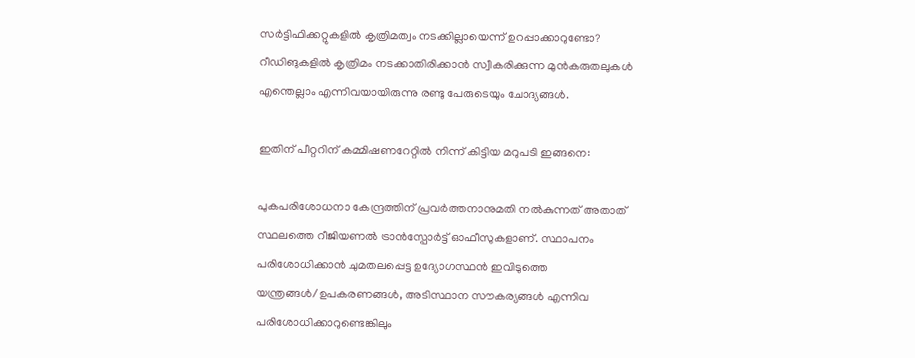സര്‍ട്ടിഫിക്കറ്റുകളില്‍ കൃത്രിമത്വം നടക്കില്ലായെന്ന് ഉറപ്പാക്കാറുണ്ടോ? റീഡിങുകളില്‍ കൃത്രിമം നടക്കാതിരിക്കാന്‍ സ്വീകരിക്കുന്ന മുന്‍കരുതലുകള്‍ എന്തെല്ലാം എന്നിവയായിരുന്നു രണ്ടു പേരുടെയും ചോദ്യങ്ങള്‍.

ഇതിന് പീറ്ററിന് കമ്മിഷണറേറ്റില്‍ നിന്ന് കിട്ടിയ മറുപടി ഇങ്ങനെ:

പുകപരിശോധനാ കേന്ദ്രത്തിന് പ്രവര്‍ത്തനാനുമതി നല്‍കുന്നത് അതാത് സ്ഥലത്തെ റീജിയണല്‍ ട്രാന്‍സ്പോര്‍ട്ട് ഓഫീസുകളാണ്. സ്ഥാപനം പരിശോധിക്കാന്‍ ചുമതലപ്പെട്ട ഉദ്യോഗസ്ഥന്‍ ഇവിടുത്തെ യന്ത്രങ്ങള്‍/ഉപകരണങ്ങള്‍, അടിസ്ഥാന സൗകര്യങ്ങള്‍ എന്നിവ പരിശോധിക്കാറുണ്ടെങ്കിലും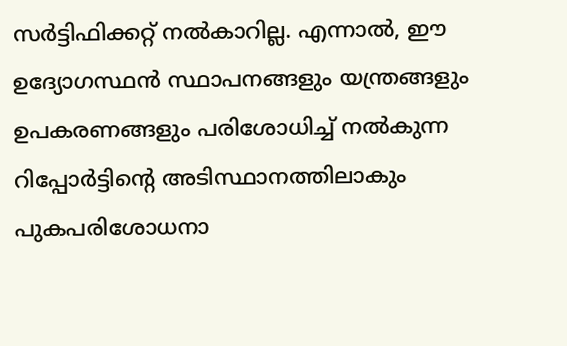സര്‍ട്ടിഫിക്കറ്റ് നല്‍കാറില്ല. എന്നാല്‍, ഈ ഉദ്യോഗസ്ഥന്‍ സ്ഥാപനങ്ങളും യന്ത്രങ്ങളും ഉപകരണങ്ങളും പരിശോധിച്ച്‌ നല്‍കുന്ന റിപ്പോര്‍ട്ടിന്റെ അടിസ്ഥാനത്തിലാകും പുകപരിശോധനാ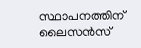സ്ഥാപനത്തിന് ലൈസന്‍സ്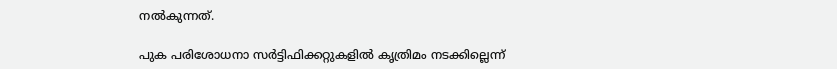നല്‍കുന്നത്.

പുക പരിശോധനാ സര്‍ട്ടിഫിക്കറ്റുകളില്‍ കൃത്രിമം നടക്കില്ലെന്ന്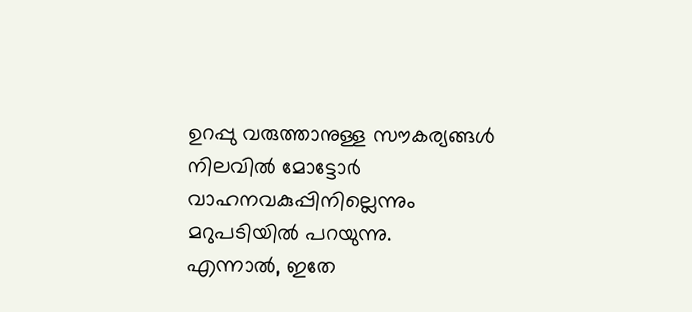ഉറപ്പു വരുത്താനുള്ള സൗകര്യങ്ങള്‍ നിലവില്‍ മോട്ടോര്‍ വാഹനവകുപ്പിനില്ലെന്നും മറുപടിയില്‍ പറയുന്നു.
എന്നാല്‍, ഇതേ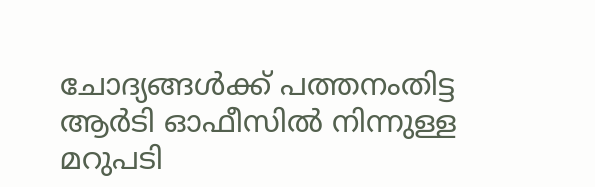ചോദ്യങ്ങള്‍ക്ക് പത്തനംതിട്ട ആര്‍ടി ഓഫീസില്‍ നിന്നുള്ള മറുപടി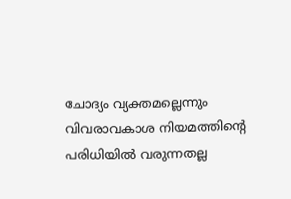ചോദ്യം വ്യക്തമല്ലെന്നും വിവരാവകാശ നിയമത്തിന്റെ പരിധിയില്‍ വരുന്നതല്ല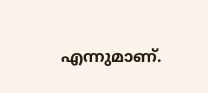എന്നുമാണ്.